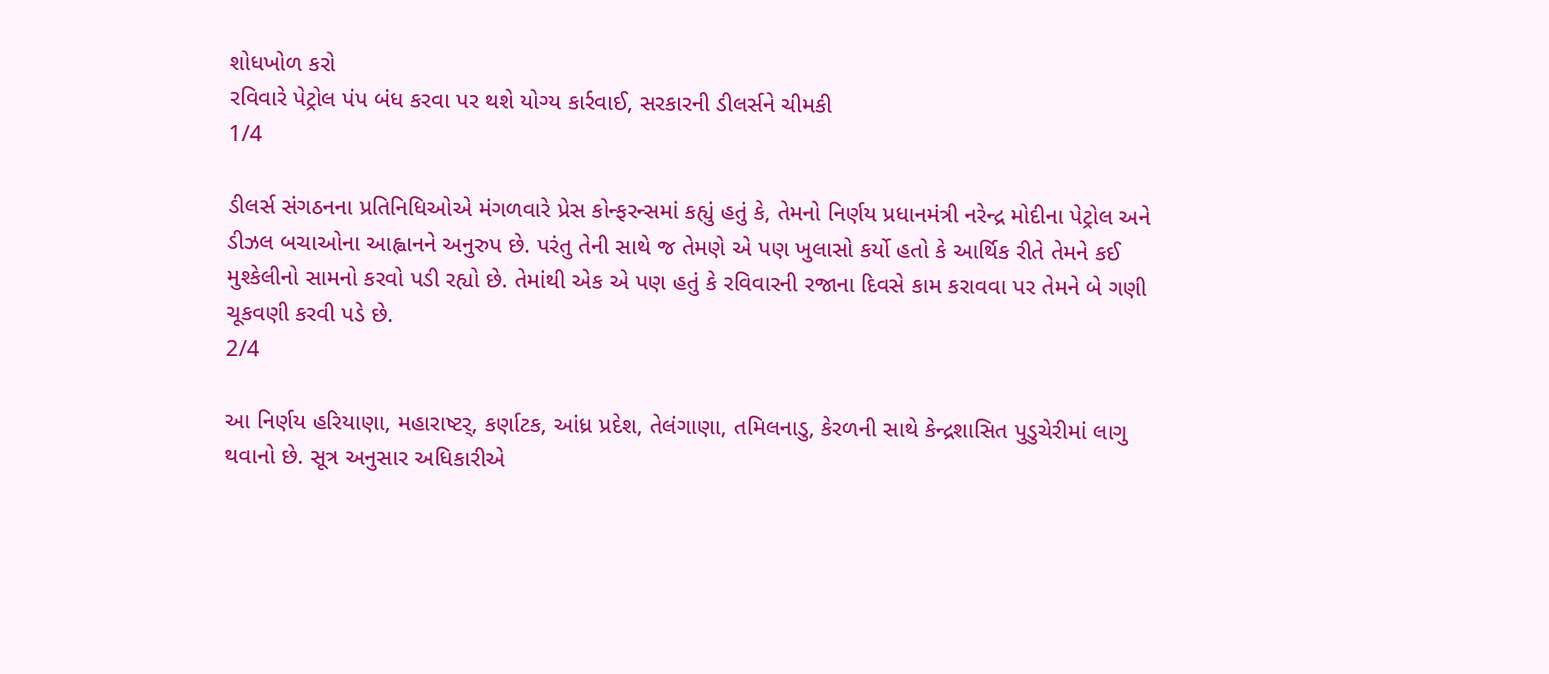શોધખોળ કરો
રવિવારે પેટ્રોલ પંપ બંધ કરવા પર થશે યોગ્ય કાર્રવાઈ, સરકારની ડીલર્સને ચીમકી
1/4

ડીલર્સ સંગઠનના પ્રતિનિધિઓએ મંગળવારે પ્રેસ કોન્ફરન્સમાં કહ્યું હતું કે, તેમનો નિર્ણય પ્રધાનમંત્રી નરેન્દ્ર મોદીના પેટ્રોલ અને ડીઝલ બચાઓના આહ્વાનને અનુરુપ છે. પરંતુ તેની સાથે જ તેમણે એ પણ ખુલાસો કર્યો હતો કે આર્થિક રીતે તેમને કઈ મુશ્કેલીનો સામનો કરવો પડી રહ્યો છે. તેમાંથી એક એ પણ હતું કે રવિવારની રજાના દિવસે કામ કરાવવા પર તેમને બે ગણી ચૂકવણી કરવી પડે છે.
2/4

આ નિર્ણય હરિયાણા, મહારાષ્ટર્, કર્ણાટક, આંધ્ર પ્રદેશ, તેલંગાણા, તમિલનાડુ, કેરળની સાથે કેન્દ્રશાસિત પુડુચેરીમાં લાગુ થવાનો છે. સૂત્ર અનુસાર અધિકારીએ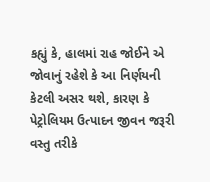કહ્યું કે, હાલમાં રાહ જોઈને એ જોવાનું રહેશે કે આ નિર્ણયની કેટલી અસર થશે, કારણ કે પેટ્રોલિયમ ઉત્પાદન જીવન જરૂરી વસ્તુ તરીકે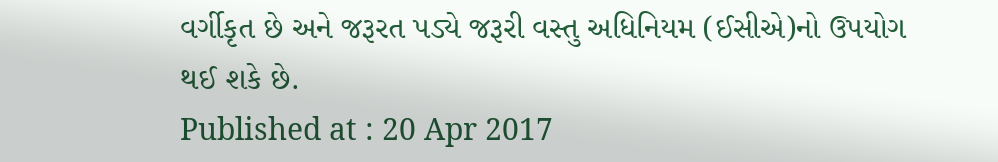વર્ગીકૃત છે અને જરૂરત પડ્યે જરૂરી વસ્તુ અધિનિયમ (ઈસીએ)નો ઉપયોગ થઈ શકે છે.
Published at : 20 Apr 2017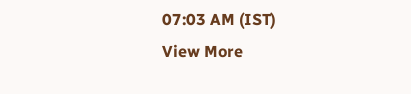07:03 AM (IST)
View More